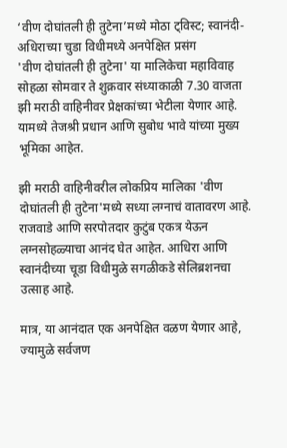‘वीण दोघांतली ही तुटेना’मध्ये मोठा ट्विस्ट; स्वानंदी-अधिराच्या चुडा विधीमध्ये अनपेक्षित प्रसंग
'वीण दोघांतली ही तुटेना' या मालिकेचा महाविवाह सोहळा सोमवार ते शुक्रवार संध्याकाळी 7.30 वाजता झी मराठी वाहिनीवर प्रेक्षकांच्या भेटीला येणार आहे. यामध्ये तेजश्री प्रधान आणि सुबोध भावे यांच्या मुख्य भूमिका आहेत.

झी मराठी वाहिनीवरील लोकप्रिय मालिका 'वीण दोघांतली ही तुटेना'मध्ये सध्या लग्नाचं वातावरण आहे. राजवाडे आणि सरपोतदार कुटुंब एकत्र येऊन लग्नसोहळ्याचा आनंद घेत आहेत. आधिरा आणि स्वानंदीच्या चूडा विधीमुळे सगळीकडे सेलिब्रशनचा उत्साह आहे.

मात्र, या आनंदात एक अनपेक्षित वळण येणार आहे, ज्यामुळे सर्वजण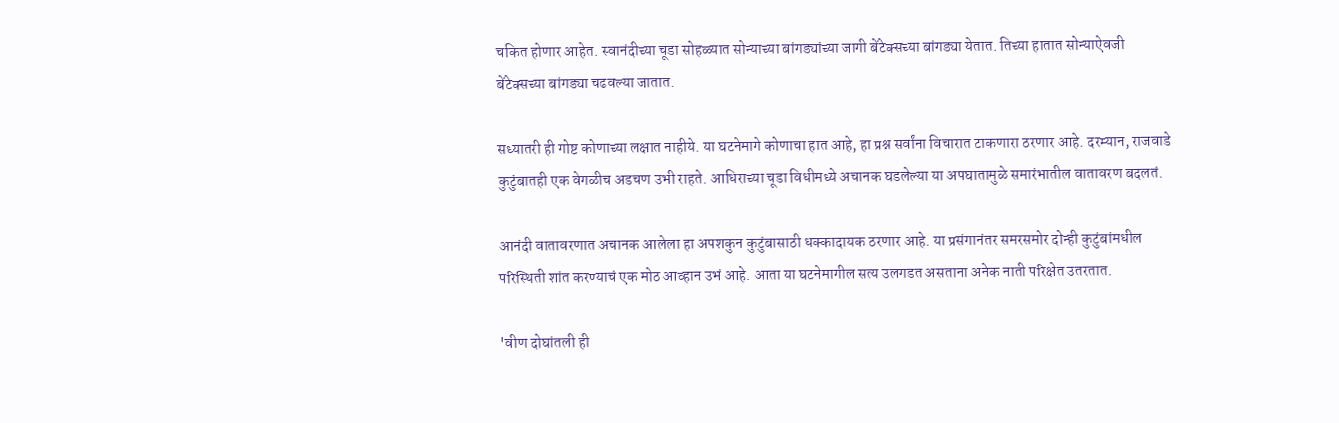चकित होणार आहेत. स्वानंदीच्या चूडा सोहळ्यात सोन्याच्या बांगड्यांच्या जागी बेंटेक्सच्या बांगड्या येतात. तिच्या हातात सोन्याऐवजी बेंटेक्सच्या बांगड्या चढवल्या जातात.

सध्यातरी ही गोष्ट कोणाच्या लक्षात नाहीये. या घटनेमागे कोणाचा हात आहे, हा प्रश्न सर्वांना विचारात टाकणारा ठरणार आहे. दरम्यान, राजवाडे कुटुंबातही एक वेगळीच अडचण उभी राहते. आधिराच्या चूडा विधीमध्ये अचानक घडलेल्या या अपघातामुळे समारंभातील वातावरण बदलतं.

आनंदी वातावरणात अचानक आलेला हा अपशकुन कुटुंबासाठी धक्कादायक ठरणार आहे. या प्रसंगानंतर समरसमोर दोन्ही कुटुंबांमधील परिस्थिती शांत करण्याचं एक मोठ आव्हान उभं आहे. आता या घटनेमागील सत्य उलगडत असताना अनेक नाती परिक्षेत उतरतात.

'वीण दोघांतली ही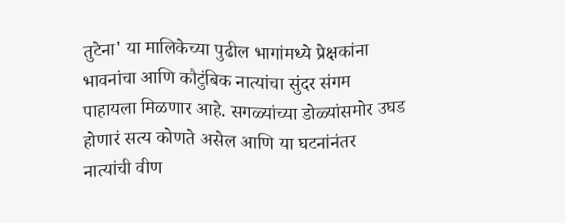तुटेना' या मालिकेच्या पुढील भागांमध्ये प्रेक्षकांना भावनांचा आणि कौटुंबिक नात्यांचा सुंदर संगम पाहायला मिळणार आहे. सगळ्यांच्या डोळ्यांसमोर उघड होणारं सत्य कोणते असेल आणि या घटनांनंतर नात्यांची वीण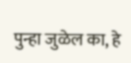पुन्हा जुळेल का, हे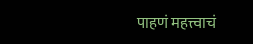पाहणं महत्त्वाचं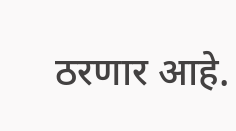ठरणार आहे.